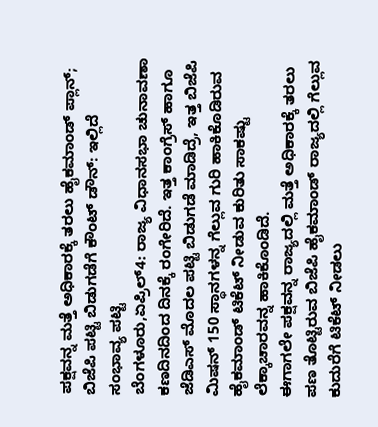ಪಕ್ಷವನ್ನ ಮತ್ತೆ ಅಧಿಕಾರಕ್ಕೆ ತರಲು ಹೈಕಮಾಂಡ್ ಪ್ಲಾನ್; ಬಿಜೆಪಿ ಪಟ್ಟಿ ಬಿಡುಗಡೆಗೆ ಕೌಂಟ್ ಡೌನ್: ಇಲ್ಲಿದೆ ಸಂಭಾವ್ಯ ಪಟ್ಟಿ
ಬೆಂಗಳೂರು,ಏಪ್ರಿಲ್4: ರಾಜ್ಯ ವಿಧಾನಸಭಾ ಚುನಾವಣಾ ಕಣದಿನದಿಂದ ದಿನಕ್ಕೆ ರಂಗೇರಿದೆ. ಇತ್ತ ಕಾಂಗ್ರೆಸ್ ಹಾಗೂ ಜೆಡಿಎಸ್ ಮೊದಲ ಪಟ್ಟಿ ಬಿಡುಗಡೆ ಮಾಡಿದ್ರೆ, ಇತ್ತ ಬಿಜೆಪಿ ಮಿಷನ್ 150 ಸ್ಥಾನಗಳನ್ನ ಗೆಲ್ಲುವ ಗುರಿ ಹಾಕಿಕೊಡಿರುವ ಹೈಕಮಾಂಡ್ ಟಿಕೆಟ್ ನೀಡುವ ಕುರಿತು ಸಾಕಷ್ಟು ಲೆಕ್ಕಾಚಾರವನ್ನ ಹಾಕಿಕೊಂಡಿದೆ.
ಈಗಾಗಲೇ ಪಕ್ಷವನ್ನ ರಾಜ್ಯದಲ್ಲಿ ಮತ್ತೆ ಅಧಿಕಾರಕ್ಕೆ ತರಲು ಪಣ ತೊಟ್ಟಿರುವ ಬಿಜೆಪಿ ಹೈಕಮಾಂಡ್ ರಾಜ್ಯದಲ್ಲಿ ಗೆಲ್ಲುವ ಕುದುರೆಗೆ ಟಿಕೆಟ್ ನೀಡಲು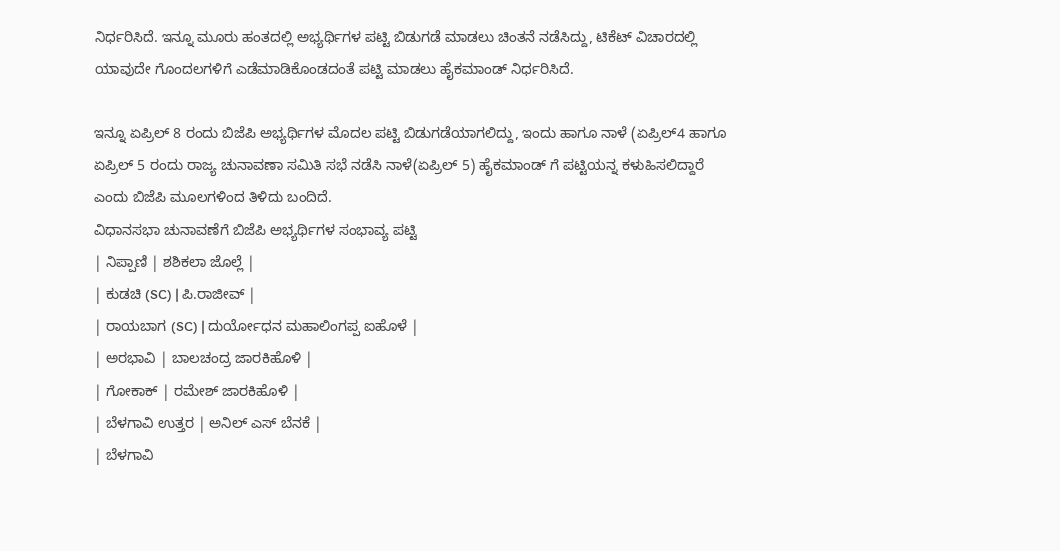ನಿರ್ಧರಿಸಿದೆ. ಇನ್ನೂ ಮೂರು ಹಂತದಲ್ಲಿ ಅಭ್ಯರ್ಥಿಗಳ ಪಟ್ಟಿ ಬಿಡುಗಡೆ ಮಾಡಲು ಚಿಂತನೆ ನಡೆಸಿದ್ದು, ಟಿಕೆಟ್ ವಿಚಾರದಲ್ಲಿ ಯಾವುದೇ ಗೊಂದಲಗಳಿಗೆ ಎಡೆಮಾಡಿಕೊಂಡದಂತೆ ಪಟ್ಟಿ ಮಾಡಲು ಹೈಕಮಾಂಡ್ ನಿರ್ಧರಿಸಿದೆ.

ಇನ್ನೂ ಏಪ್ರಿಲ್ 8 ರಂದು ಬಿಜೆಪಿ ಅಭ್ಯರ್ಥಿಗಳ ಮೊದಲ ಪಟ್ಟಿ ಬಿಡುಗಡೆಯಾಗಲಿದ್ದು, ಇಂದು ಹಾಗೂ ನಾಳೆ (ಏಪ್ರಿಲ್4 ಹಾಗೂ ಏಪ್ರಿಲ್ 5 ರಂದು ರಾಜ್ಯ ಚುನಾವಣಾ ಸಮಿತಿ ಸಭೆ ನಡೆಸಿ ನಾಳೆ(ಏಪ್ರಿಲ್ 5) ಹೈಕಮಾಂಡ್ ಗೆ ಪಟ್ಟಿಯನ್ನ ಕಳುಹಿಸಲಿದ್ದಾರೆ ಎಂದು ಬಿಜೆಪಿ ಮೂಲಗಳಿಂದ ತಿಳಿದು ಬಂದಿದೆ.
ವಿಧಾನಸಭಾ ಚುನಾವಣೆಗೆ ಬಿಜೆಪಿ ಅಭ್ಯರ್ಥಿಗಳ ಸಂಭಾವ್ಯ ಪಟ್ಟಿ
| ನಿಪ್ಪಾಣಿ | ಶಶಿಕಲಾ ಜೊಲ್ಲೆ |
| ಕುಡಚಿ (SC) | ಪಿ.ರಾಜೀವ್ |
| ರಾಯಬಾಗ (SC) | ದುರ್ಯೋಧನ ಮಹಾಲಿಂಗಪ್ಪ ಐಹೊಳೆ |
| ಅರಭಾವಿ | ಬಾಲಚಂದ್ರ ಜಾರಕಿಹೊಳಿ |
| ಗೋಕಾಕ್ | ರಮೇಶ್ ಜಾರಕಿಹೊಳಿ |
| ಬೆಳಗಾವಿ ಉತ್ತರ | ಅನಿಲ್ ಎಸ್ ಬೆನಕೆ |
| ಬೆಳಗಾವಿ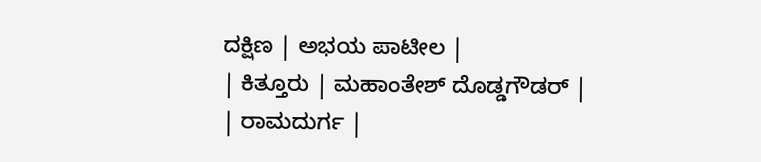ದಕ್ಷಿಣ | ಅಭಯ ಪಾಟೀಲ |
| ಕಿತ್ತೂರು | ಮಹಾಂತೇಶ್ ದೊಡ್ಡಗೌಡರ್ |
| ರಾಮದುರ್ಗ |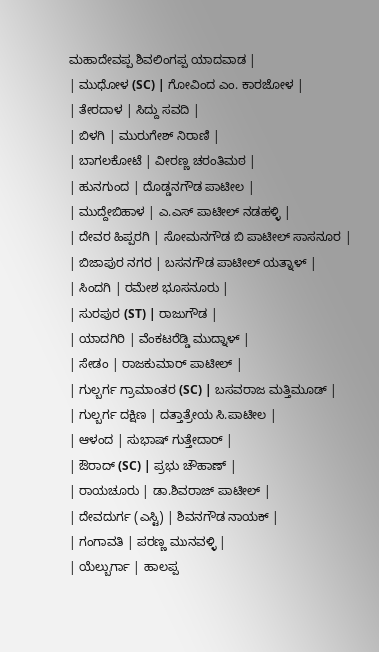ಮಹಾದೇವಪ್ಪ ಶಿವಲಿಂಗಪ್ಪ ಯಾದವಾಡ |
| ಮುಧೋಳ (SC) | ಗೋವಿಂದ ಎಂ. ಕಾರಜೋಳ |
| ತೇರದಾಳ | ಸಿದ್ದು ಸವದಿ |
| ಬಿಳಗಿ | ಮುರುಗೇಶ್ ನಿರಾಣಿ |
| ಬಾಗಲಕೋಟೆ | ವೀರಣ್ಣ ಚರಂತಿಮಠ |
| ಹುನಗುಂದ | ದೊಡ್ಡನಗೌಡ ಪಾಟೀಲ |
| ಮುದ್ದೇಬಿಹಾಳ | ಎ.ಎಸ್ ಪಾಟೀಲ್ ನಡಹಳ್ಳಿ |
| ದೇವರ ಹಿಪ್ಪರಗಿ | ಸೋಮನಗೌಡ ಬಿ ಪಾಟೀಲ್ ಸಾಸನೂರ |
| ಬಿಜಾಪುರ ನಗರ | ಬಸನಗೌಡ ಪಾಟೀಲ್ ಯತ್ನಾಳ್ |
| ಸಿಂದಗಿ | ರಮೇಶ ಭೂಸನೂರು |
| ಸುರಪುರ (ST) | ರಾಜುಗೌಡ |
| ಯಾದಗಿರಿ | ವೆಂಕಟರೆಡ್ಡಿ ಮುದ್ನಾಳ್ |
| ಸೇಡಂ | ರಾಜಕುಮಾರ್ ಪಾಟೀಲ್ |
| ಗುಲ್ಬರ್ಗ ಗ್ರಾಮಾಂತರ (SC) | ಬಸವರಾಜ ಮತ್ತಿಮೂಡ್ |
| ಗುಲ್ಬರ್ಗ ದಕ್ಷಿಣ | ದತ್ತಾತ್ರೇಯ ಸಿ.ಪಾಟೀಲ |
| ಆಳಂದ | ಸುಭಾಷ್ ಗುತ್ತೇದಾರ್ |
| ಔರಾದ್ (SC) | ಪ್ರಭು ಚೌಹಾಣ್ |
| ರಾಯಚೂರು | ಡಾ.ಶಿವರಾಜ್ ಪಾಟೀಲ್ |
| ದೇವದುರ್ಗ (ಎಸ್ಟಿ) | ಶಿವನಗೌಡ ನಾಯಕ್ |
| ಗಂಗಾವತಿ | ಪರಣ್ಣ ಮುನವಳ್ಳಿ |
| ಯೆಲ್ಬುರ್ಗಾ | ಹಾಲಪ್ಪ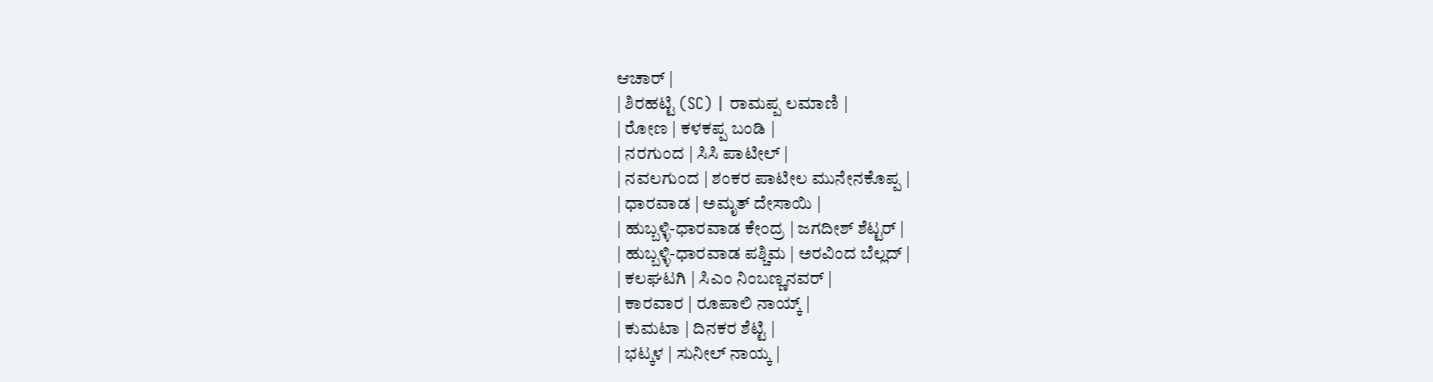ಆಚಾರ್ |
| ಶಿರಹಟ್ಟಿ (SC) | ರಾಮಪ್ಪ ಲಮಾಣಿ |
| ರೋಣ | ಕಳಕಪ್ಪ ಬಂಡಿ |
| ನರಗುಂದ | ಸಿಸಿ ಪಾಟೀಲ್ |
| ನವಲಗುಂದ | ಶಂಕರ ಪಾಟೀಲ ಮುನೇನಕೊಪ್ಪ |
| ಧಾರವಾಡ | ಅಮೃತ್ ದೇಸಾಯಿ |
| ಹುಬ್ಬಳ್ಳಿ-ಧಾರವಾಡ ಕೇಂದ್ರ | ಜಗದೀಶ್ ಶೆಟ್ಟರ್ |
| ಹುಬ್ಬಳ್ಳಿ-ಧಾರವಾಡ ಪಶ್ಚಿಮ | ಅರವಿಂದ ಬೆಲ್ಲದ್ |
| ಕಲಘಟಗಿ | ಸಿಎಂ ನಿಂಬಣ್ಣನವರ್ |
| ಕಾರವಾರ | ರೂಪಾಲಿ ನಾಯ್ಕ್ |
| ಕುಮಟಾ | ದಿನಕರ ಶೆಟ್ಟಿ |
| ಭಟ್ಕಳ | ಸುನೀಲ್ ನಾಯ್ಕ |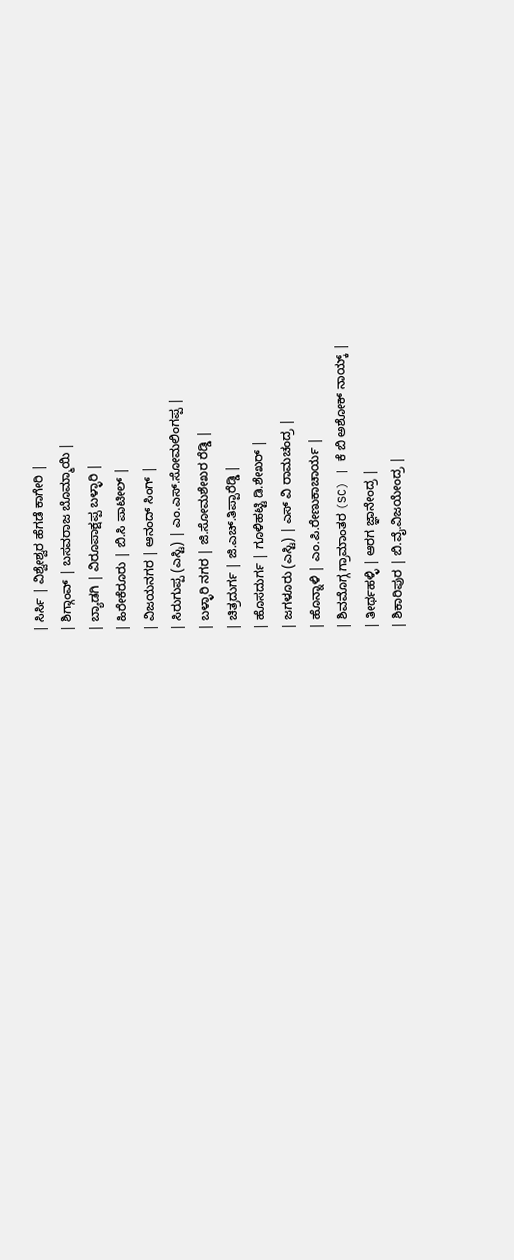| ಸಿರ್ಸಿ | ವಿಶ್ವೇಶ್ವರ ಹೆಗಡೆ ಕಾಗೇರಿ |
| ಶಿಗ್ಗಾಂವ್ | ಬಸವರಾಜ ಬೊಮ್ಮಾಯಿ |
| ಬ್ಯಾಡಗಿ | ವಿರೂಪಾಕ್ಷಪ್ಪ ಬಳ್ಳಾರಿ |
| ಹಿರೇಕೆರೂರು | ಬಿ.ಸಿ ಪಾಟೀಲ್ |
| ವಿಜಯನಗರ | ಆನಂದ್ ಸಿಂಗ್ |
| ಸಿರುಗುಪ್ಪ (ಎಸ್ಟಿ) | ಎಂ.ಎಸ್.ಸೋಮಲಿಂಗಪ್ಪ |
| ಬಳ್ಳಾರಿ ನಗರ | ಜಿ.ಸೋಮಶೇಖರ ರೆಡ್ಡಿ |
| ಚಿತ್ರದುರ್ಗ | ಜಿ.ಎಚ್.ತಿಪ್ಪಾರೆಡ್ಡಿ |
| ಹೊಸದುರ್ಗ | ಗೂಳಿಹಟ್ಟಿ ಡಿ.ಶೇಖರ್ |
| ಜಗಳೂರು (ಎಸ್ಟಿ) | ಎಸ್ ವಿ ರಾಮಚಂದ್ರ |
| ಹೊನ್ನಾಳಿ | ಎಂ.ಪಿ.ರೇಣುಕಾಚಾರ್ಯ |
| ಶಿವಮೊಗ್ಗ ಗ್ರಾಮಾಂತರ (SC) | ಕೆ ಬಿ ಅಶೋಕ್ ನಾಯ್ಕ್ |
| ತೀರ್ಥಹಳ್ಳಿ | ಆರಗ ಜ್ಞಾನೇಂದ್ರ |
| ಶಿಕಾರಿಪುರ | ಬಿ.ವೈ.ವಿಜಯೇಂದ್ರ |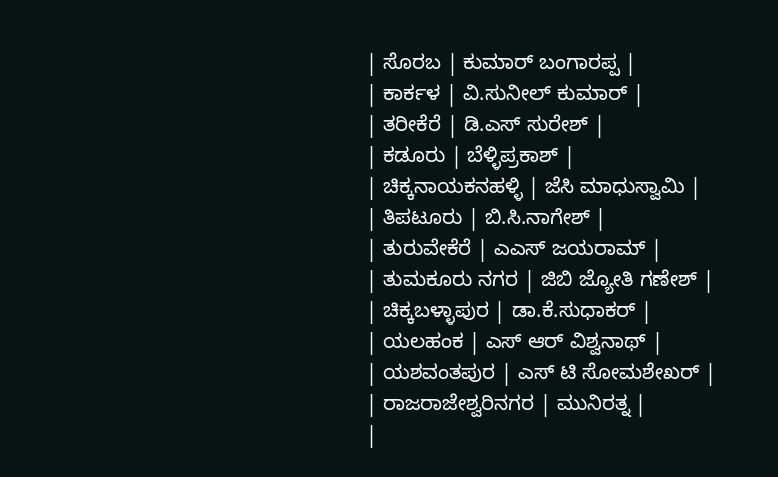| ಸೊರಬ | ಕುಮಾರ್ ಬಂಗಾರಪ್ಪ |
| ಕಾರ್ಕಳ | ವಿ.ಸುನೀಲ್ ಕುಮಾರ್ |
| ತರೀಕೆರೆ | ಡಿ.ಎಸ್ ಸುರೇಶ್ |
| ಕಡೂರು | ಬೆಳ್ಳಿಪ್ರಕಾಶ್ |
| ಚಿಕ್ಕನಾಯಕನಹಳ್ಳಿ | ಜೆಸಿ ಮಾಧುಸ್ವಾಮಿ |
| ತಿಪಟೂರು | ಬಿ.ಸಿ.ನಾಗೇಶ್ |
| ತುರುವೇಕೆರೆ | ಎಎಸ್ ಜಯರಾಮ್ |
| ತುಮಕೂರು ನಗರ | ಜಿಬಿ ಜ್ಯೋತಿ ಗಣೇಶ್ |
| ಚಿಕ್ಕಬಳ್ಳಾಪುರ | ಡಾ.ಕೆ.ಸುಧಾಕರ್ |
| ಯಲಹಂಕ | ಎಸ್ ಆರ್ ವಿಶ್ವನಾಥ್ |
| ಯಶವಂತಪುರ | ಎಸ್ ಟಿ ಸೋಮಶೇಖರ್ |
| ರಾಜರಾಜೇಶ್ವರಿನಗರ | ಮುನಿರತ್ನ |
|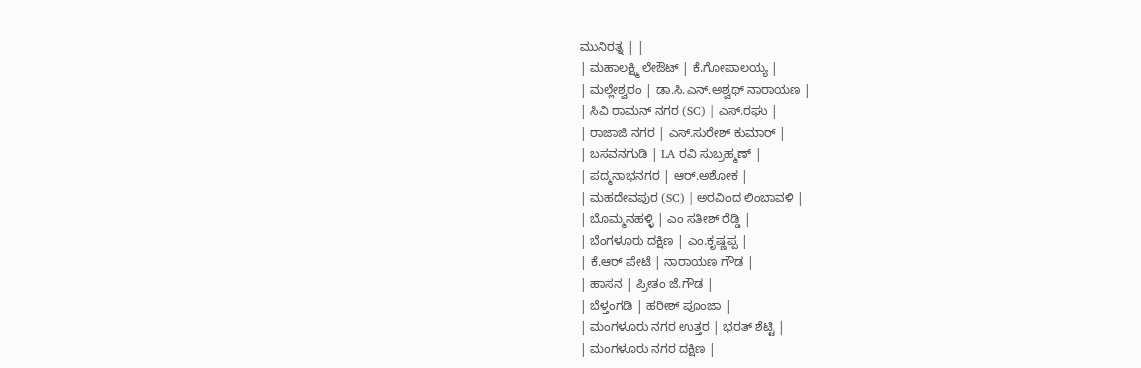ಮುನಿರತ್ನ | |
| ಮಹಾಲಕ್ಷ್ಮಿ ಲೇಔಟ್ | ಕೆ.ಗೋಪಾಲಯ್ಯ |
| ಮಲ್ಲೇಶ್ವರಂ | ಡಾ.ಸಿ.ಎನ್.ಅಶ್ವಥ್ ನಾರಾಯಣ |
| ಸಿವಿ ರಾಮನ್ ನಗರ (SC) | ಎಸ್.ರಘು |
| ರಾಜಾಜಿ ನಗರ | ಎಸ್.ಸುರೇಶ್ ಕುಮಾರ್ |
| ಬಸವನಗುಡಿ | LA ರವಿ ಸುಬ್ರಹ್ಮಣ್ |
| ಪದ್ಮನಾಭನಗರ | ಆರ್.ಅಶೋಕ |
| ಮಹದೇವಪುರ (SC) | ಅರವಿಂದ ಲಿಂಬಾವಳಿ |
| ಬೊಮ್ಮನಹಳ್ಳಿ | ಎಂ ಸತೀಶ್ ರೆಡ್ಡಿ |
| ಬೆಂಗಳೂರು ದಕ್ಷಿಣ | ಎಂ.ಕೃಷ್ಣಪ್ಪ |
| ಕೆ.ಆರ್ ಪೇಟೆ | ನಾರಾಯಣ ಗೌಡ |
| ಹಾಸನ | ಪ್ರೀತಂ ಜೆ.ಗೌಡ |
| ಬೆಳ್ತಂಗಡಿ | ಹರೀಶ್ ಪೂಂಜಾ |
| ಮಂಗಳೂರು ನಗರ ಉತ್ತರ | ಭರತ್ ಶೆಟ್ಟಿ |
| ಮಂಗಳೂರು ನಗರ ದಕ್ಷಿಣ |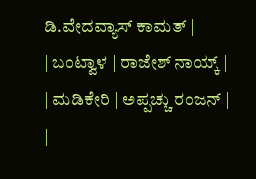ಡಿ.ವೇದವ್ಯಾಸ್ ಕಾಮತ್ |
| ಬಂಟ್ವಾಳ | ರಾಜೇಶ್ ನಾಯ್ಕ್ |
| ಮಡಿಕೇರಿ | ಅಪ್ಪಚ್ಚು ರಂಜನ್ |
|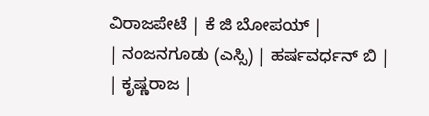ವಿರಾಜಪೇಟೆ | ಕೆ ಜಿ ಬೋಪಯ್ |
| ನಂಜನಗೂಡು (ಎಸ್ಸಿ) | ಹರ್ಷವರ್ಧನ್ ಬಿ |
| ಕೃಷ್ಣರಾಜ |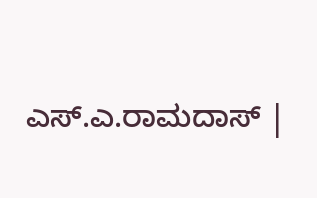ಎಸ್.ಎ.ರಾಮದಾಸ್ |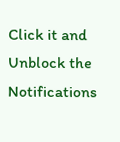Click it and Unblock the Notifications